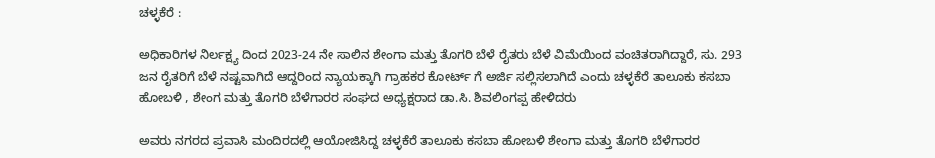ಚಳ್ಳಕೆರೆ :

ಅಧಿಕಾರಿಗಳ ನಿರ್ಲಕ್ಷ್ಯ ದಿಂದ 2023-24 ನೇ ಸಾಲಿನ ಶೇಂಗಾ ಮತ್ತು ತೊಗರಿ ಬೆಳೆ ರೈತರು ಬೆಳೆ ವಿಮೆಯಿಂದ ವಂಚಿತರಾಗಿದ್ದಾರೆ, ಸು. 293 ಜನ ರೈತರಿಗೆ ಬೆಳೆ ನಷ್ಟವಾಗಿದೆ ಆದ್ದರಿಂದ ನ್ಯಾಯಕ್ಕಾಗಿ ಗ್ರಾಹಕರ ಕೋರ್ಟ್‌ ಗೆ ಅರ್ಜಿ ಸಲ್ಲಿಸಲಾಗಿದೆ ಎಂದು ಚಳ್ಳಕೆರೆ ತಾಲೂಕು ಕಸಬಾ ಹೋಬಳಿ , ಶೇಂಗ ಮತ್ತು ತೊಗರಿ ಬೆಳೆಗಾರರ ಸಂಘದ ಅಧ್ಯಕ್ಷರಾದ ಡಾ.ಸಿ. ಶಿವಲಿಂಗಪ್ಪ ಹೇಳಿದರು

ಅವರು‌ ನಗರದ ಪ್ರವಾಸಿ ಮಂದಿರದಲ್ಲಿ ಆಯೋಜಿಸಿದ್ದ ಚಳ್ಳಕೆರೆ ತಾಲೂಕು ಕಸಬಾ ಹೋಬಳಿ ಶೇಂಗಾ ಮತ್ತು ತೊಗರಿ ಬೆಳೆಗಾರರ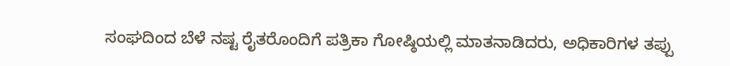ಸಂಘದಿಂದ ಬೆಳೆ ನಷ್ಟ ರೈತರೊಂದಿಗೆ ಪತ್ರಿಕಾ ಗೋಷ್ಠಿಯಲ್ಲಿ ಮಾತನಾಡಿದರು, ಅಧಿಕಾರಿಗಳ ತಪ್ಪು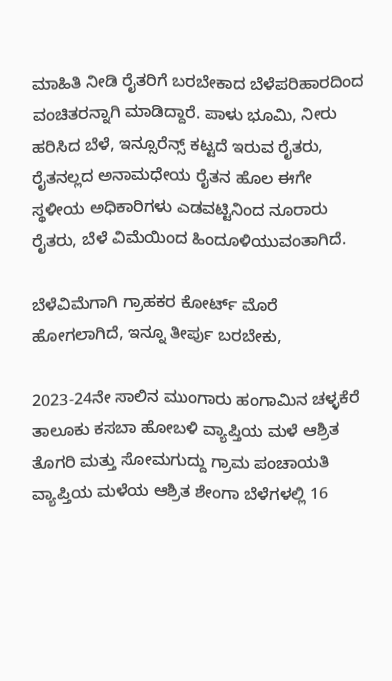ಮಾಹಿತಿ ನೀಡಿ ರೈತರಿಗೆ ಬರಬೇಕಾದ ಬೆಳೆಪರಿಹಾರದಿಂದ ವಂಚಿತರನ್ನಾಗಿ ಮಾಡಿದ್ದಾರೆ. ಪಾಳು ಭೂಮಿ, ನೀರು ಹರಿಸಿದ ಬೆಳೆ, ಇನ್ಸೂರೆನ್ಸ್ ಕಟ್ಟದೆ ಇರುವ ರೈತರು, ರೈತನಲ್ಲದ ಅನಾಮಧೇಯ ರೈತನ ಹೊಲ ಈಗೇ ಸ್ಥಳೀಯ ಅಧಿಕಾರಿಗಳು ಎಡವಟ್ಟಿನಿಂದ ನೂರಾರು ರೈತರು, ಬೆಳೆ ವಿಮೆಯಿಂದ ಹಿಂದೂಳಿಯುವಂತಾಗಿದೆ.

ಬೆಳೆವಿಮೆಗಾಗಿ ಗ್ರಾಹಕರ ಕೋರ್ಟ್ ಮೊರೆ ಹೋಗಲಾಗಿದೆ, ಇನ್ನೂ ತೀರ್ಪು ಬರಬೇಕು,

2023-24ನೇ ಸಾಲಿನ ಮುಂಗಾರು ಹಂಗಾಮಿನ ಚಳ್ಳಕೆರೆ ತಾಲೂಕು ಕಸಬಾ ಹೋಬಳಿ ವ್ಯಾಪ್ತಿಯ ಮಳೆ ಆಶ್ರಿತ ತೊಗರಿ ಮತ್ತು ಸೋಮಗುದ್ದು ಗ್ರಾಮ ಪಂಚಾಯತಿ ವ್ಯಾಪ್ತಿಯ ಮಳೆಯ ಆಶ್ರಿತ ಶೇಂಗಾ ಬೆಳೆಗಳಲ್ಲಿ 16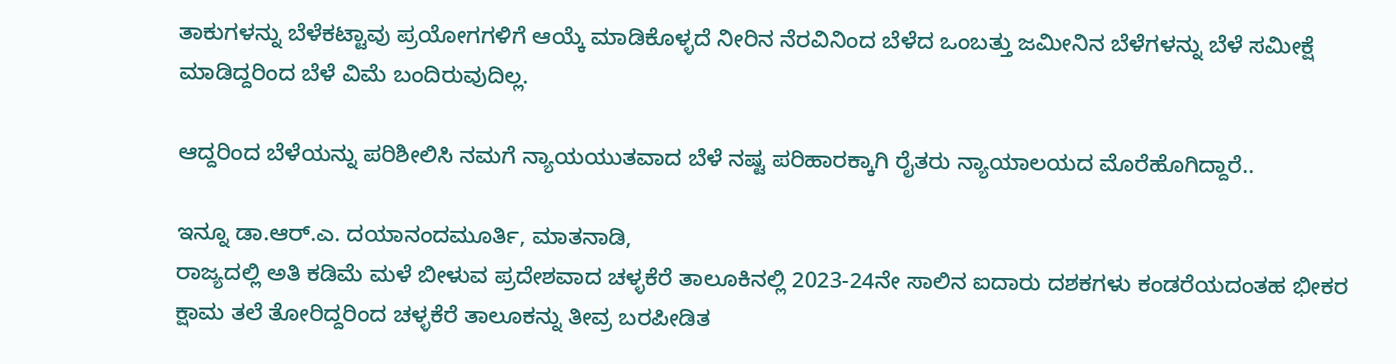ತಾಕುಗಳನ್ನು ಬೆಳೆಕಟ್ಟಾವು ಪ್ರಯೋಗಗಳಿಗೆ ಆಯ್ಕೆ ಮಾಡಿಕೊಳ್ಳದೆ ನೀರಿನ ನೆರವಿನಿಂದ ಬೆಳೆದ ಒಂಬತ್ತು ಜಮೀನಿನ ಬೆಳೆಗಳನ್ನು ಬೆಳೆ ಸಮೀಕ್ಷೆ ಮಾಡಿದ್ದರಿಂದ ಬೆಳೆ ವಿಮೆ ಬಂದಿರುವುದಿಲ್ಲ.

ಆದ್ದರಿಂದ ಬೆಳೆಯನ್ನು ಪರಿಶೀಲಿಸಿ ನಮಗೆ ನ್ಯಾಯಯುತವಾದ ಬೆಳೆ ನಷ್ಟ ಪರಿಹಾರಕ್ಕಾಗಿ ರೈತರು ನ್ಯಾಯಾಲಯದ ಮೊರೆಹೊಗಿದ್ದಾರೆ..

ಇನ್ನೂ ಡಾ‌.ಆರ್.ಎ. ದಯಾನಂದಮೂರ್ತಿ, ಮಾತನಾಡಿ,
ರಾಜ್ಯದಲ್ಲಿ ಅತಿ ಕಡಿಮೆ ಮಳೆ ಬೀಳುವ ಪ್ರದೇಶವಾದ ಚಳ್ಳಕೆರೆ ತಾಲೂಕಿನಲ್ಲಿ 2023-24ನೇ ಸಾಲಿನ ಐದಾರು ದಶಕಗಳು ಕಂಡರೆಯದಂತಹ ಭೀಕರ ಕ್ಷಾಮ ತಲೆ ತೋರಿದ್ದರಿಂದ ಚಳ್ಳಕೆರೆ ತಾಲೂಕನ್ನು ತೀವ್ರ ಬರಪೀಡಿತ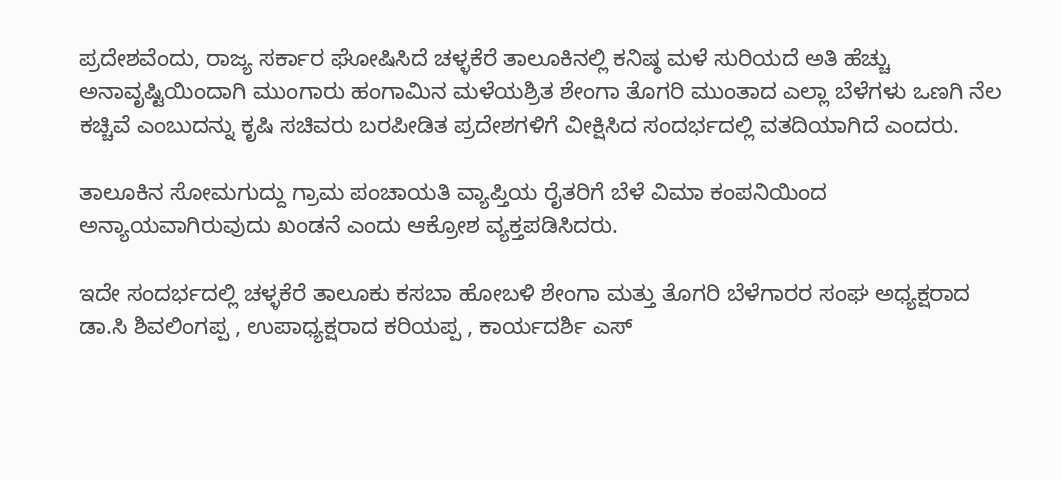ಪ್ರದೇಶವೆಂದು, ರಾಜ್ಯ ಸರ್ಕಾರ ಘೋಷಿಸಿದೆ ಚಳ್ಳಕೆರೆ ತಾಲೂಕಿನಲ್ಲಿ ಕನಿಷ್ಠ ಮಳೆ ಸುರಿಯದೆ ಅತಿ ಹೆಚ್ಚು ಅನಾವೃಷ್ಟಿಯಿಂದಾಗಿ ಮುಂಗಾರು ಹಂಗಾಮಿನ ಮಳೆಯಶ್ರಿತ ಶೇಂಗಾ ತೊಗರಿ ಮುಂತಾದ ಎಲ್ಲಾ ಬೆಳೆಗಳು ಒಣಗಿ ನೆಲ ಕಚ್ಚಿವೆ ಎಂಬುದನ್ನು ಕೃಷಿ ಸಚಿವರು ಬರಪೀಡಿತ ಪ್ರದೇಶಗಳಿಗೆ ವೀಕ್ಷಿಸಿದ ಸಂದರ್ಭದಲ್ಲಿ ವತದಿಯಾಗಿದೆ ಎಂದರು.

ತಾಲೂಕಿನ ಸೋಮಗುದ್ದು ಗ್ರಾಮ ಪಂಚಾಯತಿ ವ್ಯಾಪ್ತಿಯ ರೈತರಿಗೆ ಬೆಳೆ ವಿಮಾ ಕಂಪನಿಯಿಂದ ಅನ್ಯಾಯವಾಗಿರುವುದು ಖಂಡನೆ ಎಂದು ಆಕ್ರೋಶ ವ್ಯಕ್ತಪಡಿಸಿದರು.

ಇದೇ ಸಂದರ್ಭದಲ್ಲಿ ಚಳ್ಳಕೆರೆ ತಾಲೂಕು ಕಸಬಾ ಹೋಬಳಿ ಶೇಂಗಾ ಮತ್ತು ತೊಗರಿ ಬೆಳೆಗಾರರ ಸಂಘ ಅಧ್ಯಕ್ಷರಾದ ಡಾ.ಸಿ ಶಿವಲಿಂಗಪ್ಪ , ಉಪಾಧ್ಯಕ್ಷರಾದ ಕರಿಯಪ್ಪ , ಕಾರ್ಯದರ್ಶಿ ಎಸ್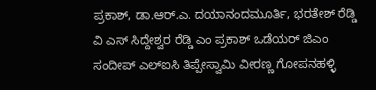ಪ್ರಕಾಶ್, ಡಾ‌.ಆರ್.ಎ. ದಯಾನಂದಮೂರ್ತಿ, ಭರತೇಶ್ ರೆಡ್ಡಿ ವಿ ಎಸ್ ಸಿದ್ದೇಶ್ವರ ರೆಡ್ಡಿ ಎಂ ಪ್ರಕಾಶ್ ಒಡೆಯರ್ ಜಿಎಂ ಸಂದೀಪ್ ಎಲ್ಐಸಿ ತಿಪ್ಪೇಸ್ವಾಮಿ ವೀರಣ್ಣ ಗೋಪನಹಳ್ಳಿ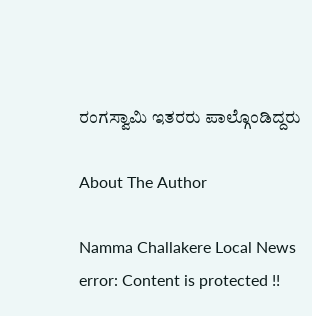ರಂಗಸ್ವಾಮಿ ಇತರರು ಪಾಲ್ಗೊಂಡಿದ್ದರು

About The Author

Namma Challakere Local News
error: Content is protected !!